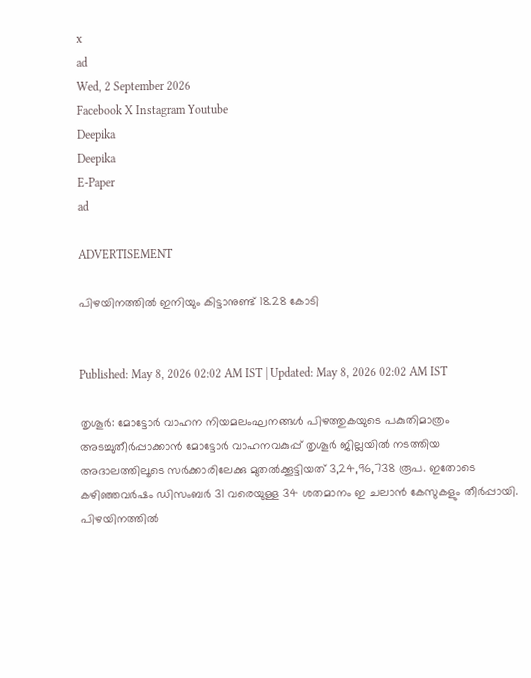x
ad
Wed, 2 September 2026
Facebook X Instagram Youtube
Deepika
Deepika
E-Paper
ad

ADVERTISEMENT

പിഴയിനത്തിൽ ഇനിയും കിട്ടാനുണ്ട് 18.28 കോടി


Published: May 8, 2026 02:02 AM IST | Updated: May 8, 2026 02:02 AM IST

തൃശൂർ: മോട്ടോർ വാഹന നിയമലംഘനങ്ങൾ പിഴത്തുകയുടെ പകുതിമാത്രം അടച്ചുതീർപ്പാക്കാൻ മോട്ടോർ വാഹനവകുപ്പ് തൃശൂർ ജില്ലയിൽ നടത്തിയ അദാലത്തിലൂടെ സർക്കാരിലേക്കു മുതൽക്കൂട്ടിയത് 3,24,96,738 രൂപ. ഇതോടെ കഴിഞ്ഞവർഷം ഡിസംബർ 31 വരെയുള്ള 34 ശതമാനം ഇ ചലാൻ കേസുകളും തീർപ്പായി. പിഴയിനത്തിൽ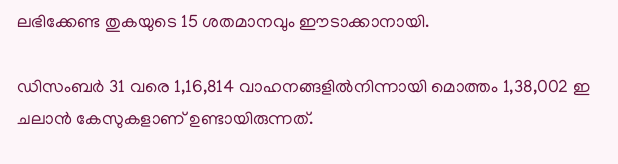ലഭിക്കേണ്ട തുകയുടെ 15 ശതമാനവും ഈടാക്കാനായി.

ഡിസംബർ 31 വരെ 1,16,814 വാഹനങ്ങളിൽനിന്നായി മൊത്തം 1,38,002 ഇ ചലാൻ കേസുകളാണ് ഉണ്ടായിരുന്നത്.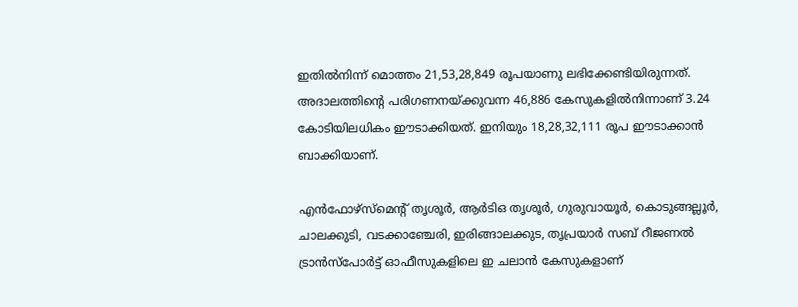ഇതിൽനിന്ന് മൊത്തം 21,53,28,849 രൂപയാണു ലഭിക്കേണ്ടിയിരുന്നത്. അദാലത്തിന്‍റെ പരിഗണനയ്ക്കുവന്ന 46,886 കേസുകളിൽനിന്നാണ് 3.24 കോടിയിലധികം ഈടാക്കിയത്. ഇനിയും 18,28,32,111 രൂപ ഈടാക്കാൻ ബാക്കിയാണ്.

എൻഫോഴ്സ്മെന്‍റ് തൃശൂർ, ആർടിഒ തൃശൂർ, ഗുരുവായൂർ, കൊടുങ്ങല്ലൂർ, ചാലക്കുടി, വടക്കാഞ്ചേരി, ഇരിങ്ങാലക്കുട, തൃപ്രയാർ സബ് റീജണൽ ട്രാൻസ്പോർട്ട് ഓഫീസുകളിലെ ഇ ചലാൻ കേസുകളാണ്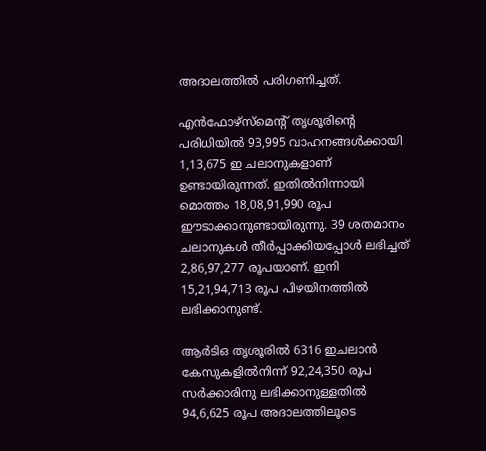അദാലത്തിൽ പരിഗണിച്ചത്.

എൻഫോഴ്സ്മെന്‍റ് തൃശൂരിന്‍റെ പരിധിയിൽ 93,995 വാഹനങ്ങൾക്കായി 1,13,675 ഇ ചലാനുകളാണ് ഉണ്ടായിരുന്നത്. ഇതിൽനിന്നായി മൊത്തം 18,08,91,990 രൂപ ഈടാക്കാനുണ്ടായിരുന്നു. 39 ശതമാനം ചലാനുകൾ തീർപ്പാക്കിയപ്പോൾ ലഭിച്ചത് 2,86,97,277 രൂപയാണ്. ഇനി 15,21,94,713 രൂപ പിഴയിനത്തിൽ ലഭിക്കാനുണ്ട്.

ആർടിഒ തൃശൂരിൽ 6316 ഇചലാൻ കേസുകളിൽനിന്ന് 92,24,350 രൂപ സർക്കാരിനു ലഭിക്കാനുള്ളതിൽ 94,6,625 രൂപ അദാലത്തിലൂടെ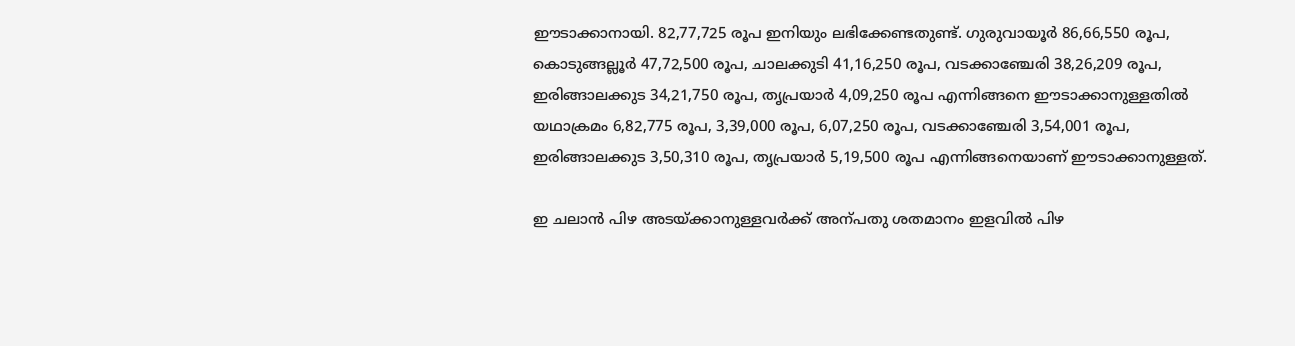ഈടാക്കാനായി. 82,77,725 രൂപ ഇനിയും ലഭിക്കേണ്ടതുണ്ട്. ഗുരുവായൂർ 86,66,550 രൂപ, കൊടുങ്ങല്ലൂർ 47,72,500 രൂപ, ചാലക്കുടി 41,16,250 രൂപ, വടക്കാഞ്ചേരി 38,26,209 രൂപ, ഇരിങ്ങാലക്കുട 34,21,750 രൂപ, തൃപ്രയാർ 4,09,250 രൂപ എന്നിങ്ങനെ ഈടാക്കാനുള്ളതിൽ യഥാക്രമം 6,82,775 രൂപ, 3,39,000 രൂപ, 6,07,250 രൂപ, വടക്കാഞ്ചേരി 3,54,001 രൂപ, ഇരിങ്ങാലക്കുട 3,50,310 രൂപ, തൃപ്രയാർ 5,19,500 രൂപ എന്നിങ്ങനെയാണ് ഈടാക്കാനുള്ളത്.

ഇ ചലാൻ പിഴ അടയ്ക്കാനുള്ളവർക്ക് അന്പതു ശതമാനം ഇളവിൽ പിഴ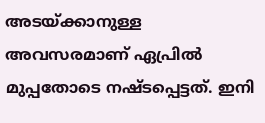അടയ്ക്കാനുള്ള അവസരമാണ് ഏപ്രിൽ മുപ്പതോടെ നഷ്ടപ്പെട്ടത്. ഇനി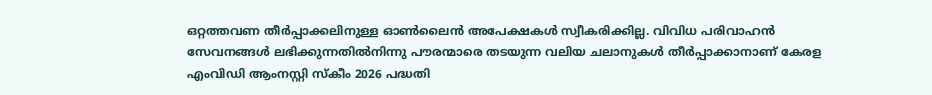ഒറ്റത്തവണ തീർപ്പാക്കലിനുള്ള ഓൺലൈൻ അപേക്ഷകൾ സ്വീകരിക്കില്ല. വിവിധ പരിവാഹൻ സേവനങ്ങൾ ലഭിക്കുന്നതിൽനിന്നു പൗരന്മാരെ തടയുന്ന വലിയ ചലാനുകൾ തീർപ്പാക്കാനാണ് കേരള എംവിഡി ആംനസ്റ്റി സ്കീം 2026 പദ്ധതി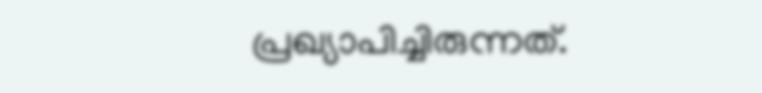പ്രഖ്യാപിച്ചിരുന്നത്.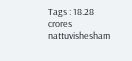Tags : 18.28 crores nattuvishesham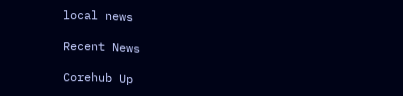local news

Recent News

Corehub Up